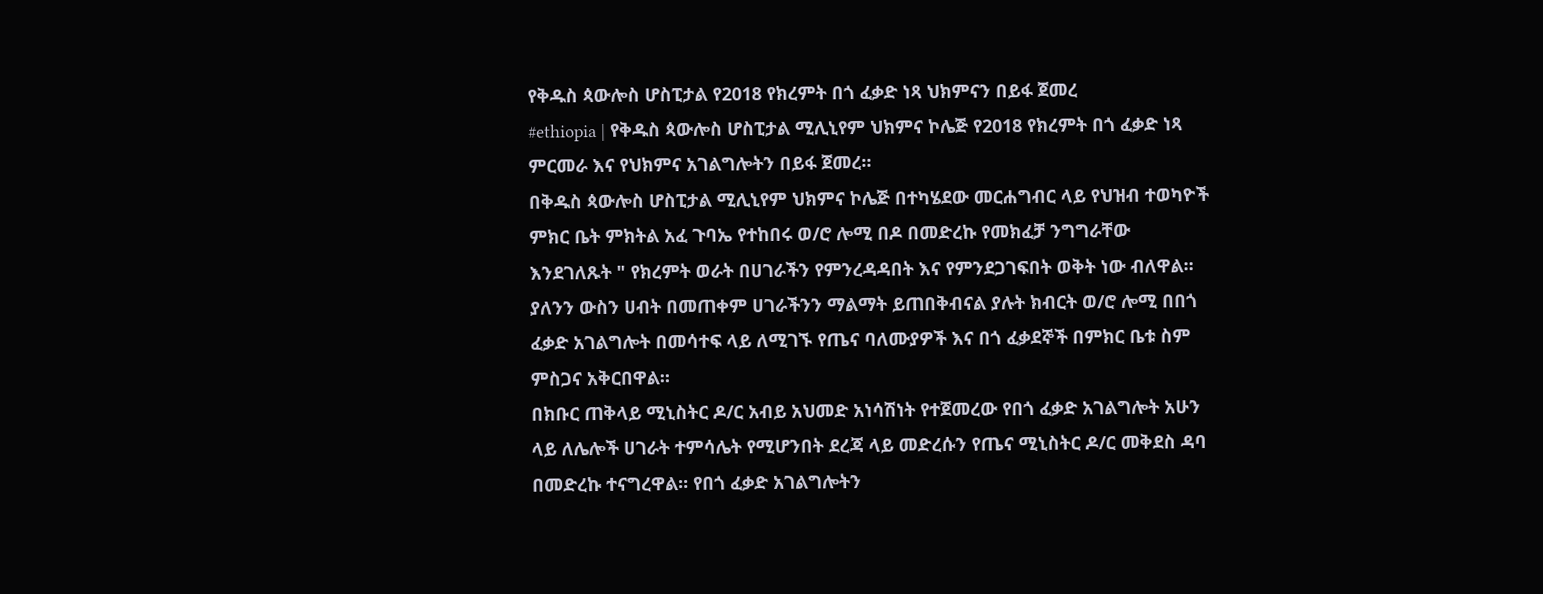የቅዱስ ጳውሎስ ሆስፒታል የ2018 የክረምት በጎ ፈቃድ ነጻ ህክምናን በይፋ ጀመረ
#ethiopia | የቅዱስ ጳውሎስ ሆስፒታል ሚሊኒየም ህክምና ኮሌጅ የ2018 የክረምት በጎ ፈቃድ ነጻ ምርመራ እና የህክምና አገልግሎትን በይፋ ጀመረ።
በቅዱስ ጳውሎስ ሆስፒታል ሚሊኒየም ህክምና ኮሌጅ በተካሄደው መርሐግብር ላይ የህዝብ ተወካዮች ምክር ቤት ምክትል አፈ ጉባኤ የተከበሩ ወ/ሮ ሎሚ በዶ በመድረኩ የመክፈቻ ንግግራቸው እንደገለጹት " የክረምት ወራት በሀገራችን የምንረዳዳበት እና የምንደጋገፍበት ወቅት ነው ብለዋል።
ያለንን ውስን ሀብት በመጠቀም ሀገራችንን ማልማት ይጠበቅብናል ያሉት ክብርት ወ/ሮ ሎሚ በበጎ ፈቃድ አገልግሎት በመሳተፍ ላይ ለሚገኙ የጤና ባለሙያዎች እና በጎ ፈቃደኞች በምክር ቤቱ ስም ምስጋና አቅርበዋል።
በክቡር ጠቅላይ ሚኒስትር ዶ/ር አብይ አህመድ አነሳሽነት የተጀመረው የበጎ ፈቃድ አገልግሎት አሁን ላይ ለሌሎች ሀገራት ተምሳሌት የሚሆንበት ደረጃ ላይ መድረሱን የጤና ሚኒስትር ዶ/ር መቅደስ ዳባ በመድረኩ ተናግረዋል። የበጎ ፈቃድ አገልግሎትን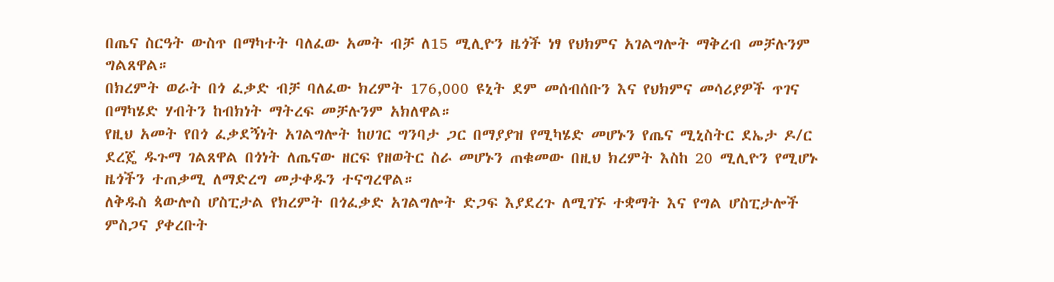በጤና ስርዓት ውስጥ በማካተት ባለፈው አመት ብቻ ለ15 ሚሊዮን ዜጎች ነፃ የህክምና አገልግሎት ማቅረብ መቻሉንም ግልጸዋል።
በክረምት ወራት በጎ ፈቃድ ብቻ ባለፈው ክረምት 176,000 ዩኒት ደም መሰብሰቡን እና የህክምና መሳሪያዎች ጥገና በማካሄድ ሃብትን ከብክነት ማትረፍ መቻሉንም አክለዋል።
የዚህ አመት የበጎ ፈቃደኝነት አገልግሎት ከሀገር ግንባታ ጋር በማያያዝ የሚካሄድ መሆኑን የጤና ሚኒስትር ደኤታ ዶ/ር ደረጄ ዱጉማ ገልጸዋል በጎነት ለጤናው ዘርፍ የዘወትር ስራ መሆኑን ጠቁመው በዚህ ክረምት እስከ 20 ሚሊዮን የሚሆኑ ዜጎችን ተጠቃሚ ለማድረግ መታቀዱን ተናግረዋል።
ለቅዱስ ጳውሎስ ሆስፒታል የክረምት በጎፈቃድ አገልግሎት ድጋፍ እያደረጉ ለሚገኙ ተቋማት እና የግል ሆስፒታሎች ምስጋና ያቀረቡት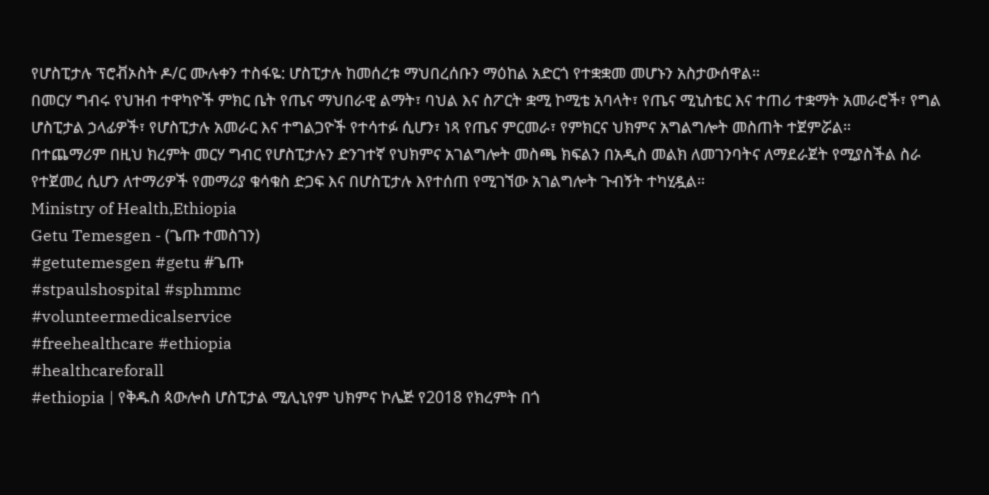የሆስፒታሉ ፕሮቭኦስት ዶ/ር ሙሉቀን ተስፋዬ: ሆስፒታሉ ከመሰረቱ ማህበረሰቡን ማዕከል አድርጎ የተቋቋመ መሆኑን አስታውሰዋል።
በመርሃ ግብሩ የህዝብ ተዋካዮች ምክር ቤት የጤና ማህበራዊ ልማት፣ ባህል እና ስፖርት ቋሚ ኮሚቴ አባላት፣ የጤና ሚኒስቴር እና ተጠሪ ተቋማት አመራሮች፣ የግል ሆስፒታል ኃላፊዎች፣ የሆስፒታሉ አመራር እና ተግልጋዮች የተሳተፉ ሲሆን፣ ነጻ የጤና ምርመራ፣ የምክርና ህክምና አግልግሎት መስጠት ተጀምሯል።
በተጨማሪም በዚህ ክረምት መርሃ ግብር የሆስፒታሉን ድንገተኛ የህክምና አገልግሎት መስጫ ክፍልን በአዲስ መልክ ለመገንባትና ለማደራጀት የሚያስችል ስራ የተጀመረ ሲሆን ለተማሪዎች የመማሪያ ቁሳቁስ ድጋፍ እና በሆስፒታሉ እየተሰጠ የሚገኘው አገልግሎት ጉብኝት ተካሂዷል።
Ministry of Health,Ethiopia
Getu Temesgen - (ጌጡ ተመስገን)
#getutemesgen #getu #ጌጡ
#stpaulshospital #sphmmc
#volunteermedicalservice
#freehealthcare #ethiopia
#healthcareforall
#ethiopia | የቅዱስ ጳውሎስ ሆስፒታል ሚሊኒየም ህክምና ኮሌጅ የ2018 የክረምት በጎ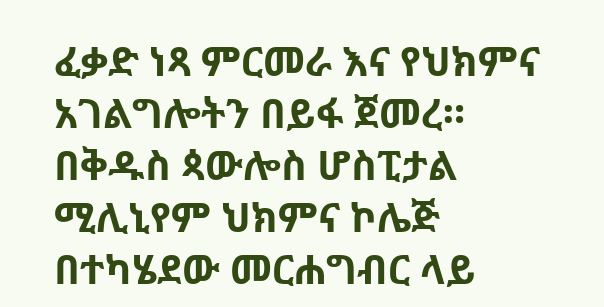ፈቃድ ነጻ ምርመራ እና የህክምና አገልግሎትን በይፋ ጀመረ።
በቅዱስ ጳውሎስ ሆስፒታል ሚሊኒየም ህክምና ኮሌጅ በተካሄደው መርሐግብር ላይ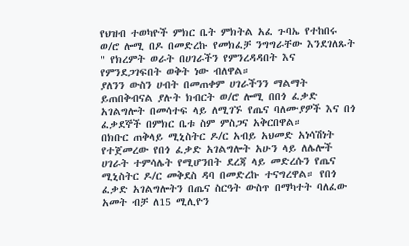የህዝብ ተወካዮች ምክር ቤት ምክትል አፈ ጉባኤ የተከበሩ ወ/ሮ ሎሚ በዶ በመድረኩ የመክፈቻ ንግግራቸው እንደገለጹት " የክረምት ወራት በሀገራችን የምንረዳዳበት እና የምንደጋገፍበት ወቅት ነው ብለዋል።
ያለንን ውስን ሀብት በመጠቀም ሀገራችንን ማልማት ይጠበቅብናል ያሉት ክብርት ወ/ሮ ሎሚ በበጎ ፈቃድ አገልግሎት በመሳተፍ ላይ ለሚገኙ የጤና ባለሙያዎች እና በጎ ፈቃደኞች በምክር ቤቱ ስም ምስጋና አቅርበዋል።
በክቡር ጠቅላይ ሚኒስትር ዶ/ር አብይ አህመድ አነሳሽነት የተጀመረው የበጎ ፈቃድ አገልግሎት አሁን ላይ ለሌሎች ሀገራት ተምሳሌት የሚሆንበት ደረጃ ላይ መድረሱን የጤና ሚኒስትር ዶ/ር መቅደስ ዳባ በመድረኩ ተናግረዋል። የበጎ ፈቃድ አገልግሎትን በጤና ስርዓት ውስጥ በማካተት ባለፈው አመት ብቻ ለ15 ሚሊዮን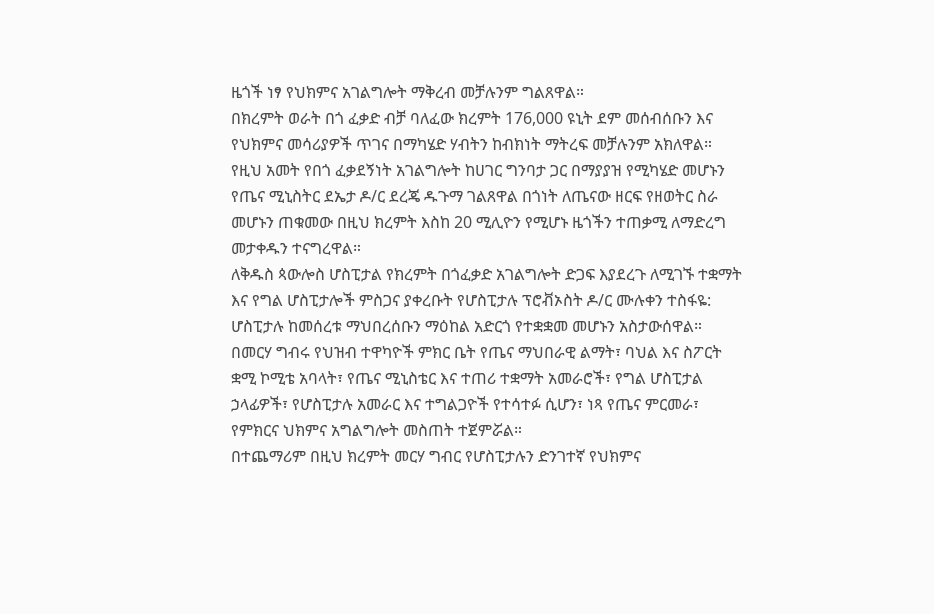ዜጎች ነፃ የህክምና አገልግሎት ማቅረብ መቻሉንም ግልጸዋል።
በክረምት ወራት በጎ ፈቃድ ብቻ ባለፈው ክረምት 176,000 ዩኒት ደም መሰብሰቡን እና የህክምና መሳሪያዎች ጥገና በማካሄድ ሃብትን ከብክነት ማትረፍ መቻሉንም አክለዋል።
የዚህ አመት የበጎ ፈቃደኝነት አገልግሎት ከሀገር ግንባታ ጋር በማያያዝ የሚካሄድ መሆኑን የጤና ሚኒስትር ደኤታ ዶ/ር ደረጄ ዱጉማ ገልጸዋል በጎነት ለጤናው ዘርፍ የዘወትር ስራ መሆኑን ጠቁመው በዚህ ክረምት እስከ 20 ሚሊዮን የሚሆኑ ዜጎችን ተጠቃሚ ለማድረግ መታቀዱን ተናግረዋል።
ለቅዱስ ጳውሎስ ሆስፒታል የክረምት በጎፈቃድ አገልግሎት ድጋፍ እያደረጉ ለሚገኙ ተቋማት እና የግል ሆስፒታሎች ምስጋና ያቀረቡት የሆስፒታሉ ፕሮቭኦስት ዶ/ር ሙሉቀን ተስፋዬ: ሆስፒታሉ ከመሰረቱ ማህበረሰቡን ማዕከል አድርጎ የተቋቋመ መሆኑን አስታውሰዋል።
በመርሃ ግብሩ የህዝብ ተዋካዮች ምክር ቤት የጤና ማህበራዊ ልማት፣ ባህል እና ስፖርት ቋሚ ኮሚቴ አባላት፣ የጤና ሚኒስቴር እና ተጠሪ ተቋማት አመራሮች፣ የግል ሆስፒታል ኃላፊዎች፣ የሆስፒታሉ አመራር እና ተግልጋዮች የተሳተፉ ሲሆን፣ ነጻ የጤና ምርመራ፣ የምክርና ህክምና አግልግሎት መስጠት ተጀምሯል።
በተጨማሪም በዚህ ክረምት መርሃ ግብር የሆስፒታሉን ድንገተኛ የህክምና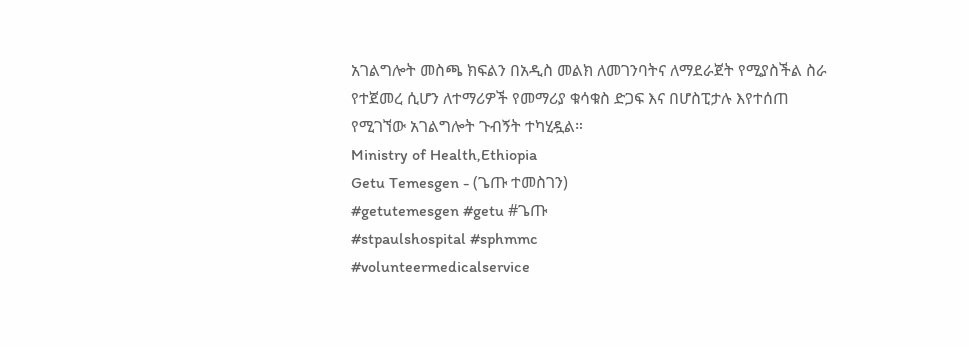አገልግሎት መስጫ ክፍልን በአዲስ መልክ ለመገንባትና ለማደራጀት የሚያስችል ስራ የተጀመረ ሲሆን ለተማሪዎች የመማሪያ ቁሳቁስ ድጋፍ እና በሆስፒታሉ እየተሰጠ የሚገኘው አገልግሎት ጉብኝት ተካሂዷል።
Ministry of Health,Ethiopia
Getu Temesgen - (ጌጡ ተመስገን)
#getutemesgen #getu #ጌጡ
#stpaulshospital #sphmmc
#volunteermedicalservice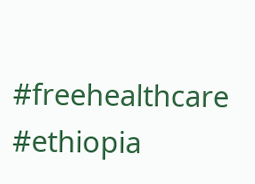#freehealthcare #ethiopia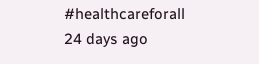#healthcareforall
24 days ago